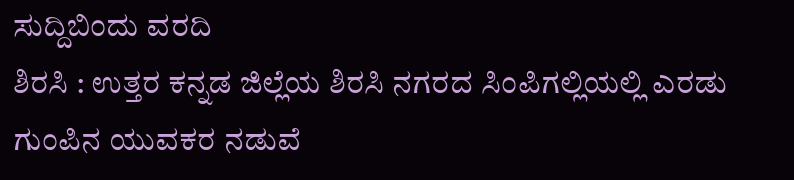ಸುದ್ದಿಬಿಂದು ವರದಿ
ಶಿರಸಿ : ಉತ್ತರ ಕನ್ನಡ ಜಿಲ್ಲೆಯ ಶಿರಸಿ ನಗರದ ಸಿಂಪಿಗಲ್ಲಿಯಲ್ಲಿ ಎರಡು ಗುಂಪಿನ ಯುವಕರ ನಡುವೆ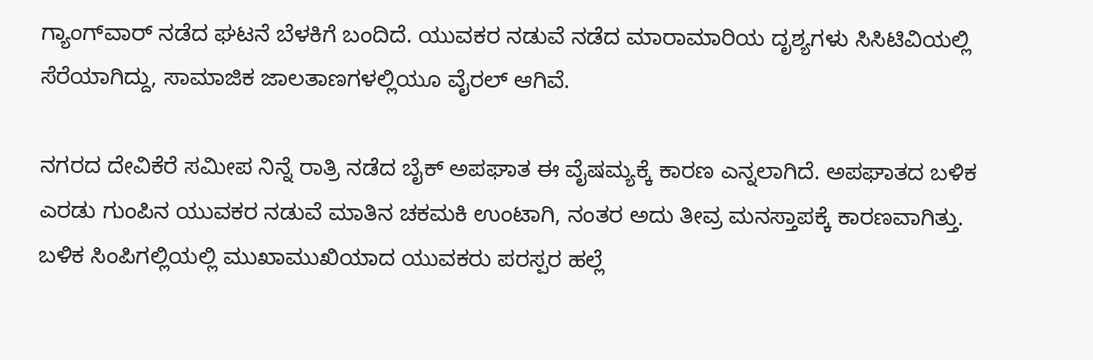ಗ್ಯಾಂಗ್‌ವಾರ್ ನಡೆದ ಘಟನೆ ಬೆಳಕಿಗೆ ಬಂದಿದೆ. ಯುವಕರ ನಡುವೆ ನಡೆದ ಮಾರಾಮಾರಿಯ ದೃಶ್ಯಗಳು ಸಿಸಿಟಿವಿಯಲ್ಲಿ ಸೆರೆಯಾಗಿದ್ದು, ಸಾಮಾಜಿಕ ಜಾಲತಾಣಗಳಲ್ಲಿಯೂ ವೈರಲ್ ಆಗಿವೆ.

ನಗರದ ದೇವಿಕೆರೆ ಸಮೀಪ ನಿನ್ನೆ ರಾತ್ರಿ ನಡೆದ ಬೈಕ್ ಅಪಘಾತ ಈ ವೈಷಮ್ಯಕ್ಕೆ ಕಾರಣ ಎನ್ನಲಾಗಿದೆ. ಅಪಘಾತದ ಬಳಿಕ ಎರಡು ಗುಂಪಿನ ಯುವಕರ ನಡುವೆ ಮಾತಿನ ಚಕಮಕಿ ಉಂಟಾಗಿ, ನಂತರ ಅದು ತೀವ್ರ ಮನಸ್ತಾಪಕ್ಕೆ ಕಾರಣವಾಗಿತ್ತು. ಬಳಿಕ ಸಿಂಪಿಗಲ್ಲಿಯಲ್ಲಿ ಮುಖಾಮುಖಿಯಾದ ಯುವಕರು ಪರಸ್ಪರ ಹಲ್ಲೆ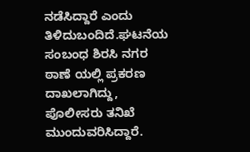ನಡೆಸಿದ್ದಾರೆ ಎಂದು ತಿಳಿದುಬಂದಿದೆ.ಘಟನೆಯ ಸಂಬಂಧ ಶಿರಸಿ ನಗರ ಠಾಣೆ ಯಲ್ಲಿ ಪ್ರಕರಣ ದಾಖಲಾಗಿದ್ದು, ಪೊಲೀಸರು ತನಿಖೆ ಮುಂದುವರಿಸಿದ್ದಾರೆ.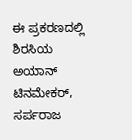ಈ ಪ್ರಕರಣದಲ್ಲಿ ಶಿರಸಿಯ ಅಯಾನ್ ಟಿನಮೇಕರ್, ಸರ್ಪರಾಜ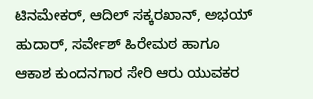ಟಿನಮೇಕರ್, ಆದಿಲ್ ಸಕ್ಕರಖಾನ್, ಅಭಯ್ ಹುದಾರ್, ಸರ್ವೇಶ್ ಹಿರೇಮಠ ಹಾಗೂ ಆಕಾಶ ಕುಂದನಗಾರ ಸೇರಿ ಆರು ಯುವಕರ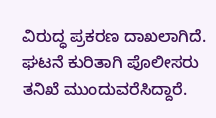ವಿರುದ್ಧ ಪ್ರಕರಣ ದಾಖಲಾಗಿದೆ. ಘಟನೆ ಕುರಿತಾಗಿ ಪೊಲೀಸರು ತನಿಖೆ ಮುಂದುವರೆಸಿದ್ದಾರೆ.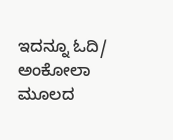ಇದನ್ನೂ ಓದಿ/ ಅಂಕೋಲಾ ಮೂಲದ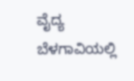ವೈದ್ಯ ಬೆಳಗಾವಿಯಲ್ಲಿ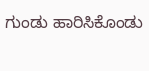ಗುಂಡು ಹಾರಿಸಿಕೊಂಡು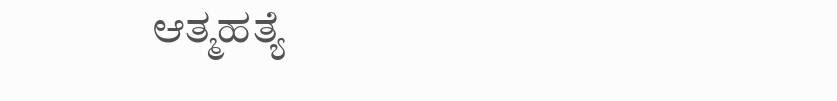ಆತ್ಮಹತ್ಯೆ